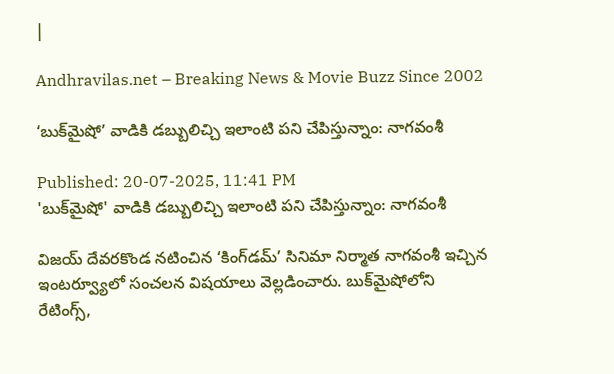|

Andhravilas.net – Breaking News & Movie Buzz Since 2002

‘బుక్‌మైషో’ వాడికి డబ్బులిచ్చి ఇలాంటి పని చేపిస్తున్నాం: నాగవంశీ

Published: 20-07-2025, 11:41 PM
'బుక్‌మైషో' వాడికి డబ్బులిచ్చి ఇలాంటి పని చేపిస్తున్నాం: నాగవంశీ

విజయ్ దేవరకొండ నటించిన ‘కింగ్‌డమ్‌’ సినిమా నిర్మాత నాగవంశీ ఇచ్చిన ఇంటర్వ్యూలో సంచలన విషయాలు వెల్లడించారు. బుక్‌మైషోలోని రేటింగ్స్,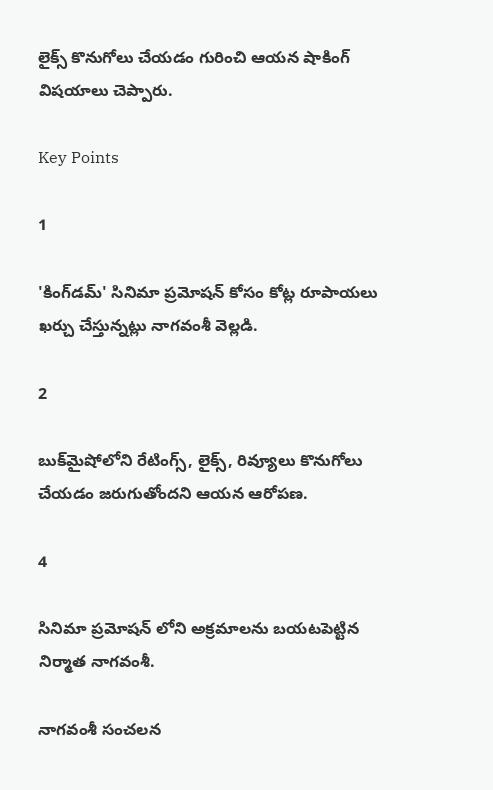లైక్స్ కొనుగోలు చేయడం గురించి ఆయన షాకింగ్ విషయాలు చెప్పారు.

Key Points

1

'కింగ్‌డమ్‌' సినిమా ప్రమోషన్ కోసం కోట్ల రూపాయలు ఖర్చు చేస్తున్నట్లు నాగవంశీ వెల్లడి.

2

బుక్‌మైషోలోని రేటింగ్స్, లైక్స్, రివ్యూలు కొనుగోలు చేయడం జరుగుతోందని ఆయన ఆరోపణ.

4

సినిమా ప్రమోషన్ లోని అక్రమాలను బయటపెట్టిన నిర్మాత నాగవంశీ.

నాగవంశీ సంచలన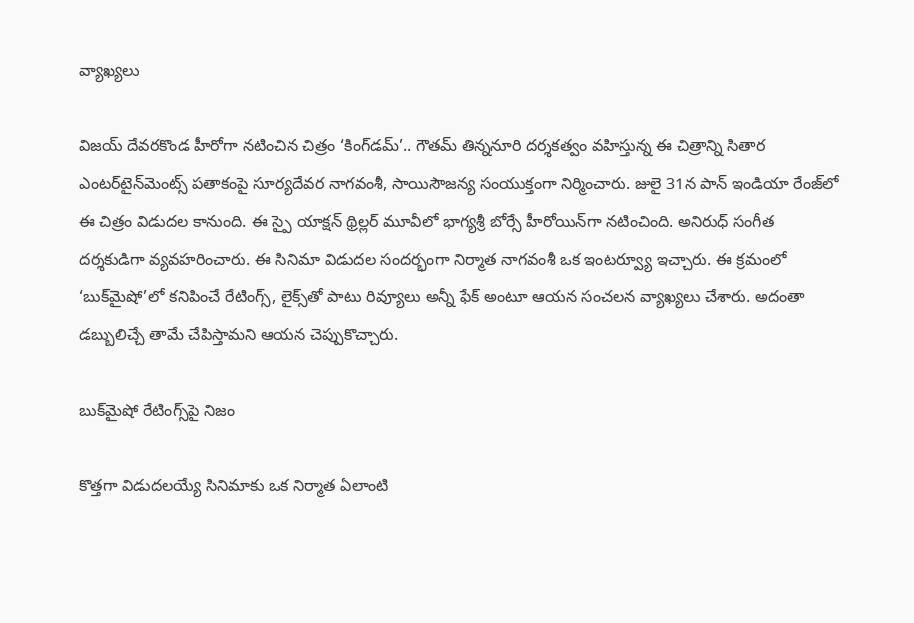వ్యాఖ్యలు

విజయ్‌ దేవరకొండ హీరోగా నటించిన చిత్రం ‘కింగ్‌డమ్‌’.. గౌతమ్‌ తిన్ననూరి దర్శకత్వం వహిస్తున్న ఈ చిత్రాన్ని సితార ఎంటర్‌టైన్‌మెంట్స్‌ పతాకంపై సూర్యదేవర నాగవంశీ, సాయిసౌజన్య సంయుక్తంగా నిర్మించారు. జులై 31న పాన్‌ ఇండియా రేంజ్‌లో ఈ చిత్రం విడుదల కానుంది. ఈ స్పై యాక్షన్‌ థ్రిల్లర్‌ మూవీలో భాగ్యశ్రీ బోర్సే హీరోయిన్‌గా నటించింది. అనిరుధ్‌ సంగీత దర్శకుడిగా వ్యవహరించారు. ఈ సినిమా విడుదల సందర్భంగా నిర్మాత నాగవంశీ ఒక ఇంటర్వ్యూ ఇచ్చారు. ఈ క్రమంలో ‘బుక్‌మైషో’లో కనిపించే రేటింగ్స్‌, లైక్స్‌తో పాటు రివ్యూలు అన్నీ ఫేక్‌ అంటూ ఆయన సంచలన వ్యాఖ్యలు చేశారు. అదంతా డబ్బులిచ్చే తామే చేపిస్తామని ఆయన చెప్పుకొచ్చారు.

బుక్‌మైషో రేటింగ్స్‌పై నిజం

కొత్తగా విడుదలయ్యే సినిమాకు ఒక నిర్మాత ఏలాంటి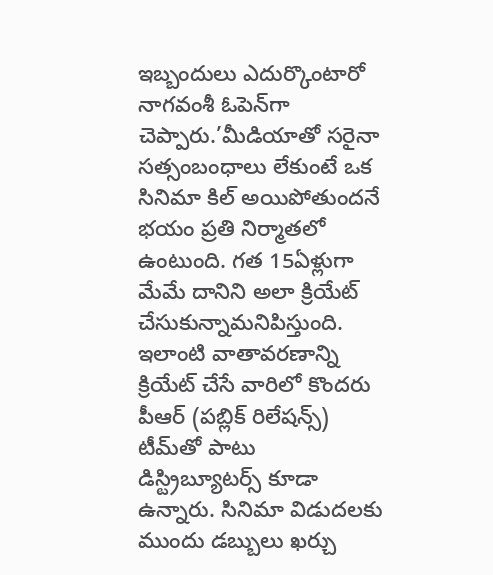ఇబ్బందులు ఎదుర్కొంటారో నాగవంశీ ఓపెన్‌గా చెప్పారు.’మీడియాతో సరైనా సత్సంబంధాలు లేకుంటే ఒక సినిమా కిల్‌ అయిపోతుందనే భయం ప్రతి నిర్మాతలో ఉంటుంది. గత 15ఏళ్లుగా మేమే దానిని అలా క్రియేట్‌ చేసుకున్నామనిపిస్తుంది. ఇలాంటి వాతావరణాన్ని క్రియేట్‌ చేసే వారిలో కొందరు పీఆర్‌ (పబ్లిక్ రిలేషన్స్) టీమ్‌తో పాటు  డిస్ట్రిబ్యూటర్స్‌ కూడా ఉన్నారు. సినిమా విడుదలకు ముందు డబ్బులు ఖర్చు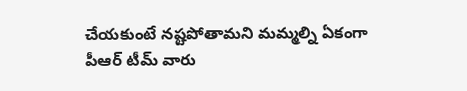చేయకుంటే నష్టపోతామని మమ్మల్ని ఏకంగా పీఆర్‌ టీమ్‌ వారు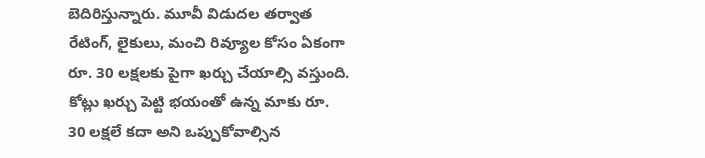బెదిరిస్తున్నారు. మూవీ విడుదల తర్వాత రేటింగ్‌, లైకులు, మంచి రివ్యూల కోసం ఏకంగా రూ. 30 లక్షలకు పైగా ఖర్చు చేయాల్సి వస్తుంది. కోట్లు ఖర్చు పెట్టి భయంతో ఉన్న మాకు రూ. 30 లక్షలే కదా అని ఒప్పుకోవాల్సిన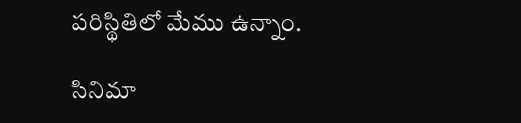పరిస్థితిలో మేము ఉన్నాం.

సినిమా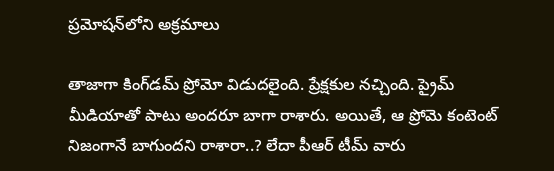ప్రమోషన్‌లోని అక్రమాలు

తాజాగా కింగ్‌డమ్‌ ప్రోమో విడుదలైంది. ప్రేక్షకుల నచ్చింది. ప్రైమ్‌ మీడియాతో పాటు అందరూ బాగా రాశారు. అయితే, ఆ ప్రోమె కంటెంట్‌ నిజంగానే బాగుందని రాశారా..? లేదా పీఆర్‌ టీమ్‌ వారు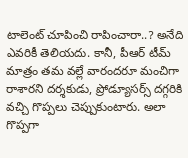టాలెంట్‌ చూపించి రాపించారా..? అనేది ఎవరికీ తెలియదు. కానీ, పీఆర్‌ టీమ్‌ మాత్రం తమ వల్లే వారందరూ మంచిగా రాశారని దర్శకుడు, ప్రోడ్యూసర్స్‌ దగ్గరికి వచ్చి గొప్పలు చెప్పుకుంటారు. అలా గొప్పగా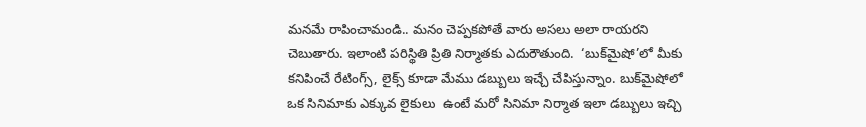మనమే రాపించామండి.. మనం చెప్పకపోతే వారు అసలు అలా రాయరని చెబుతారు. ఇలాంటి పరిస్థితి ప్రితి నిర్మాతకు ఎదురౌతుంది.  ‘బుక్‌మైషో’లో మీకు కనిపించే రేటింగ్స్‌, లైక్స్‌ కూడా మేము డబ్బులు ఇచ్చే చేపిస్తున్నాం. బుక్‌మైషోలో ఒక సినిమాకు ఎక్కువ లైకులు  ఉంటే మరో సినిమా నిర్మాత ఇలా డబ్బులు ఇచ్చి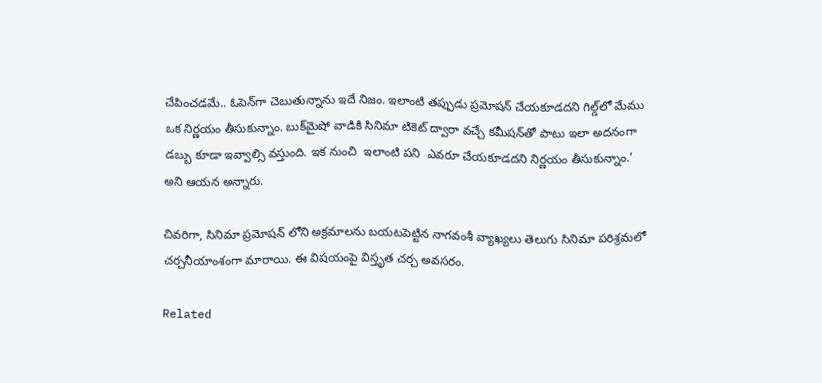చేపించడమే.. ఓపెన్‌గా చెబుతున్నాను ఇదే నిజం. ఇలాంటి తప్పుడు ప్రమోషన్‌ చేయకూడదని గిల్డ్‌లో మేము ఒక నిర్ణయం తీసుకున్నాం. బుక్‌మైషో వాడికి సినిమా టికెట్‌ ద్వారా వచ్చే కమీషన్‌తో పాటు ఇలా అదనంగా డబ్బు కూడా ఇవ్వాల్సి వస్తుంది. ఇక నుంచి  ఇలాంటి పని  ఎవరూ చేయకూడదని నిర్ణయం తీసుకున్నాం.’ అని ఆయన అన్నారు.

చివరిగా, సినిమా ప్రమోషన్ లోని అక్రమాలను బయటపెట్టిన నాగవంశీ వ్యాఖ్యలు తెలుగు సినిమా పరిశ్రమలో చర్చనీయాంశంగా మారాయి. ఈ విషయంపై విస్తృత చర్చ అవసరం.

Related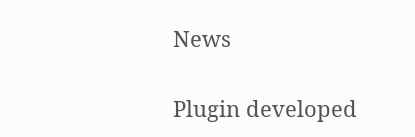News

Plugin developed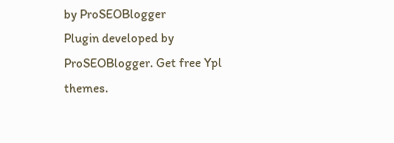by ProSEOBlogger
Plugin developed by ProSEOBlogger. Get free Ypl themes.